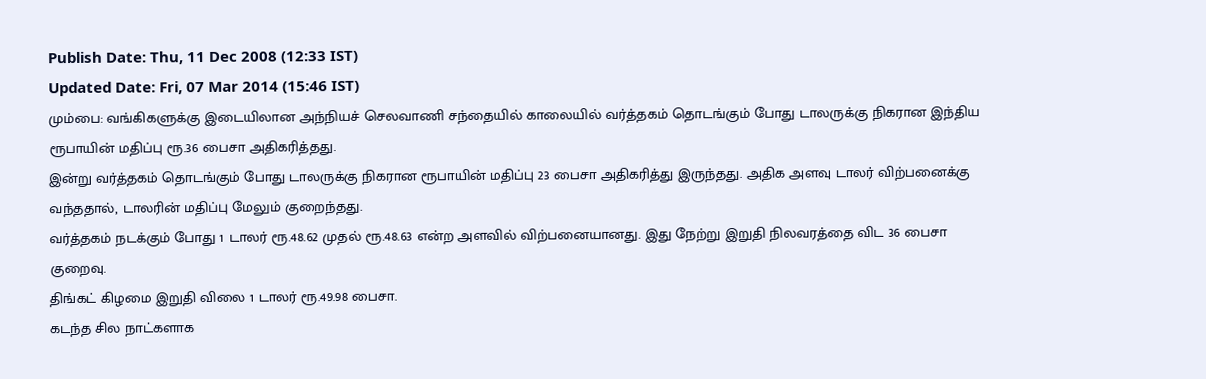Publish Date: Thu, 11 Dec 2008 (12:33 IST)
Updated Date: Fri, 07 Mar 2014 (15:46 IST)
மும்பை: வங்கிகளுக்கு இடையிலான அந்நியச் செலவாணி சந்தையில் காலையில் வர்த்தகம் தொடங்கும் போது டாலருக்கு நிகரான இந்திய ரூபாயின் மதிப்பு ரூ.36 பைசா அதிகரித்தது.
இன்று வர்த்தகம் தொடங்கும் போது டாலருக்கு நிகரான ரூபாயின் மதிப்பு 23 பைசா அதிகரித்து இருந்தது. அதிக அளவு டாலர் விற்பனைக்கு வந்ததால், டாலரின் மதிப்பு மேலும் குறைந்தது.
வர்த்தகம் நடக்கும் போது 1 டாலர் ரூ.48.62 முதல் ரூ.48.63 என்ற அளவில் விற்பனையானது. இது நேற்று இறுதி நிலவரத்தை விட 36 பைசா குறைவு.
திங்கட் கிழமை இறுதி விலை 1 டாலர் ரூ.49.98 பைசா.
கடந்த சில நாட்களாக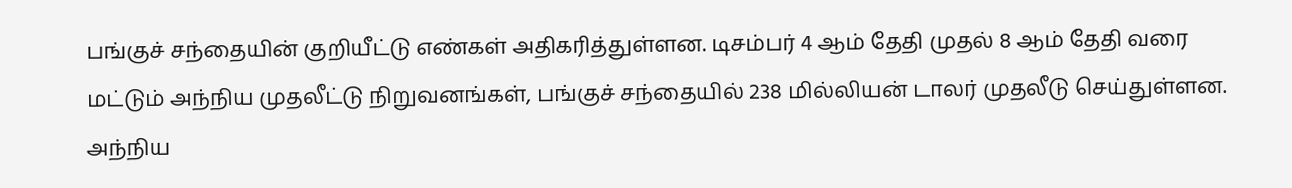பங்குச் சந்தையின் குறியீட்டு எண்கள் அதிகரித்துள்ளன. டிசம்பர் 4 ஆம் தேதி முதல் 8 ஆம் தேதி வரை மட்டும் அந்நிய முதலீட்டு நிறுவனங்கள், பங்குச் சந்தையில் 238 மில்லியன் டாலர் முதலீடு செய்துள்ளன.
அந்நிய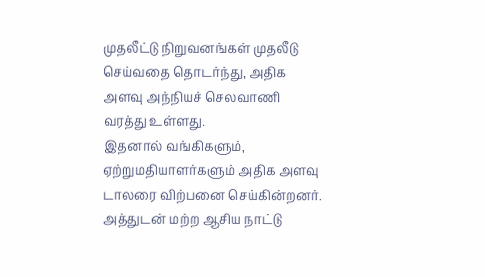முதலீட்டு நிறுவனங்கள் முதலீடு செய்வதை தொடர்ந்து, அதிக அளவு அந்நியச் செலவாணி வரத்து உள்ளது.
இதனால் வங்கிகளும், ஏற்றுமதியாளர்களும் அதிக அளவு டாலரை விற்பனை செய்கின்றனர். அத்துடன் மற்ற ஆசிய நாட்டு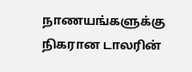நாணயங்களுக்கு நிகரான டாலரின்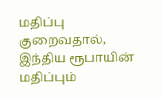மதிப்பு குறைவதால், இந்திய ரூபாயின் மதிப்பும்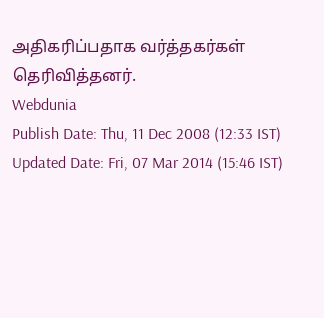அதிகரிப்பதாக வர்த்தகர்கள் தெரிவித்தனர்.
Webdunia
Publish Date: Thu, 11 Dec 2008 (12:33 IST)
Updated Date: Fri, 07 Mar 2014 (15:46 IST)